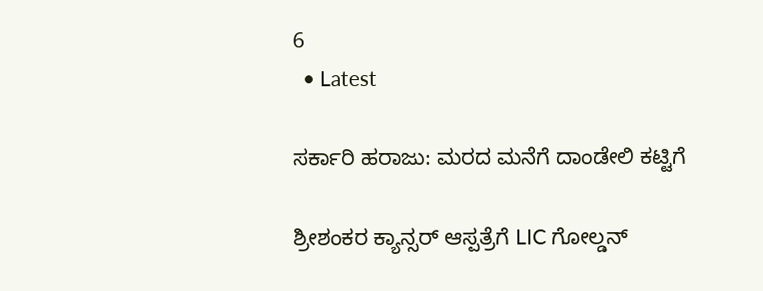6
  • Latest

ಸರ್ಕಾರಿ ಹರಾಜು: ಮರದ ಮನೆಗೆ ದಾಂಡೇಲಿ ಕಟ್ಟಿಗೆ

ಶ್ರೀಶಂಕರ ಕ್ಯಾನ್ಸರ್ ಆಸ್ಪತ್ರೆಗೆ LIC ಗೋಲ್ಡನ್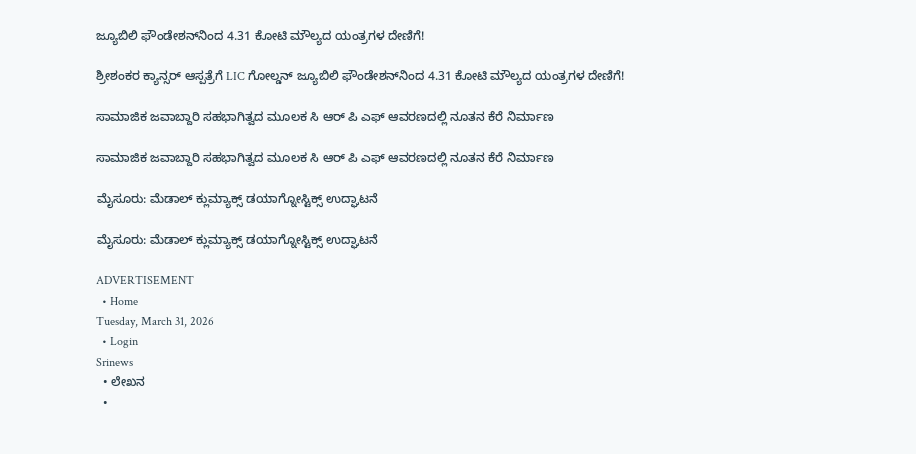ಜ್ಯೂಬಿಲಿ ಫೌಂಡೇಶನ್‌ನಿಂದ 4.31 ಕೋಟಿ ಮೌಲ್ಯದ ಯಂತ್ರಗಳ ದೇಣಿಗೆ!

ಶ್ರೀಶಂಕರ ಕ್ಯಾನ್ಸರ್ ಆಸ್ಪತ್ರೆಗೆ LIC ಗೋಲ್ಡನ್ ಜ್ಯೂಬಿಲಿ ಫೌಂಡೇಶನ್‌ನಿಂದ 4.31 ಕೋಟಿ ಮೌಲ್ಯದ ಯಂತ್ರಗಳ ದೇಣಿಗೆ!

ಸಾಮಾಜಿಕ ಜವಾಬ್ದಾರಿ ಸಹಭಾಗಿತ್ವದ ಮೂಲಕ ಸಿ ಆರ್‌ ಪಿ ಎಫ್ ಆವರಣದಲ್ಲಿ ನೂತನ ಕೆರೆ ನಿರ್ಮಾಣ

ಸಾಮಾಜಿಕ ಜವಾಬ್ದಾರಿ ಸಹಭಾಗಿತ್ವದ ಮೂಲಕ ಸಿ ಆರ್‌ ಪಿ ಎಫ್ ಆವರಣದಲ್ಲಿ ನೂತನ ಕೆರೆ ನಿರ್ಮಾಣ

ಮೈಸೂರು: ಮೆಡಾಲ್ ಕ್ಲುಮ್ಯಾಕ್ಸ್ ಡಯಾಗ್ನೋಸ್ಟಿಕ್ಸ್‌ ಉದ್ಘಾಟನೆ

ಮೈಸೂರು: ಮೆಡಾಲ್ ಕ್ಲುಮ್ಯಾಕ್ಸ್ ಡಯಾಗ್ನೋಸ್ಟಿಕ್ಸ್‌ ಉದ್ಘಾಟನೆ

ADVERTISEMENT
  • Home
Tuesday, March 31, 2026
  • Login
Srinews
  • ಲೇಖನ
  •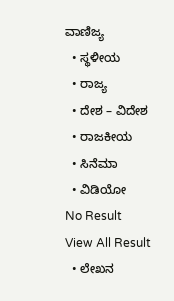ವಾಣಿಜ್ಯ
  • ಸ್ಥಳೀಯ
  • ರಾಜ್ಯ
  • ದೇಶ – ವಿದೇಶ
  • ರಾಜಕೀಯ
  • ಸಿನೆಮಾ
  • ವಿಡಿಯೋ
No Result
View All Result
  • ಲೇಖನ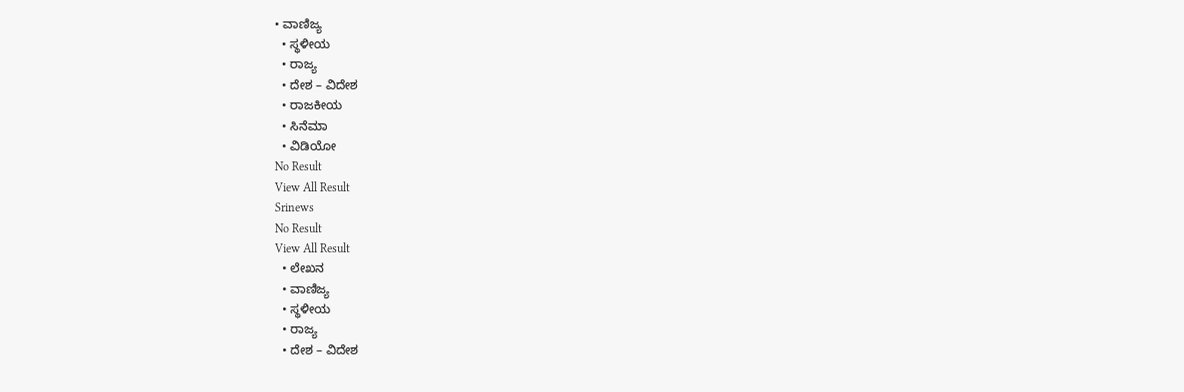• ವಾಣಿಜ್ಯ
  • ಸ್ಥಳೀಯ
  • ರಾಜ್ಯ
  • ದೇಶ – ವಿದೇಶ
  • ರಾಜಕೀಯ
  • ಸಿನೆಮಾ
  • ವಿಡಿಯೋ
No Result
View All Result
Srinews
No Result
View All Result
  • ಲೇಖನ
  • ವಾಣಿಜ್ಯ
  • ಸ್ಥಳೀಯ
  • ರಾಜ್ಯ
  • ದೇಶ – ವಿದೇಶ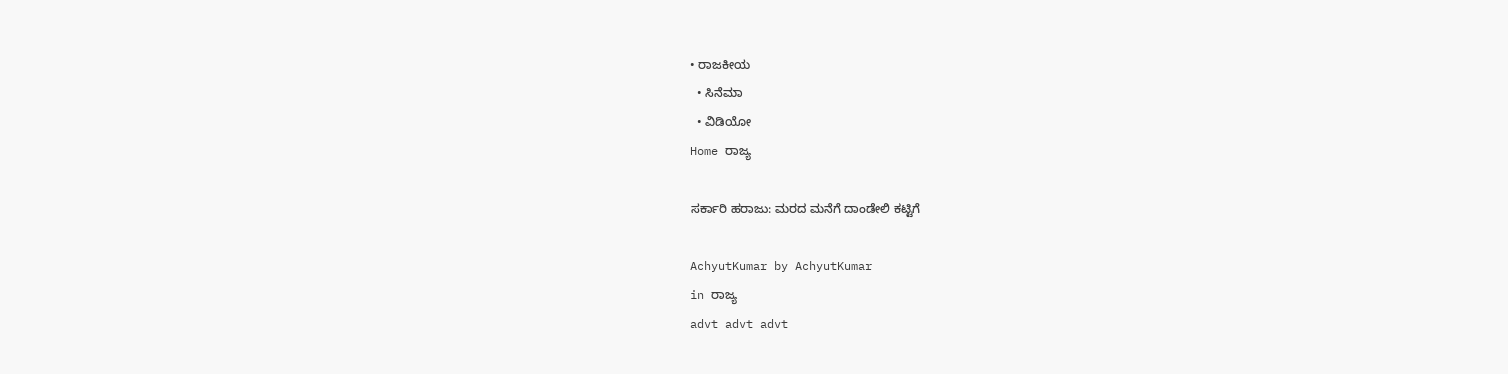• ರಾಜಕೀಯ
  • ಸಿನೆಮಾ
  • ವಿಡಿಯೋ
Home ರಾಜ್ಯ

ಸರ್ಕಾರಿ ಹರಾಜು: ಮರದ ಮನೆಗೆ ದಾಂಡೇಲಿ ಕಟ್ಟಿಗೆ

AchyutKumar by AchyutKumar
in ರಾಜ್ಯ
advt advt advt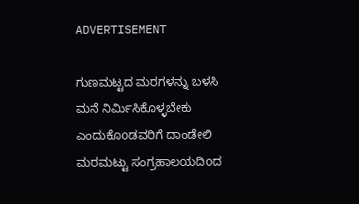ADVERTISEMENT

ಗುಣಮಟ್ಟದ ಮರಗಳನ್ನು ಬಳಸಿ ಮನೆ ನಿರ್ಮಿಸಿಕೊಳ್ಳಬೇಕು ಎಂದುಕೊoಡವರಿಗೆ ದಾಂಡೇಲಿ ಮರಮಟ್ಟು ಸಂಗ್ರಹಾಲಯದಿoದ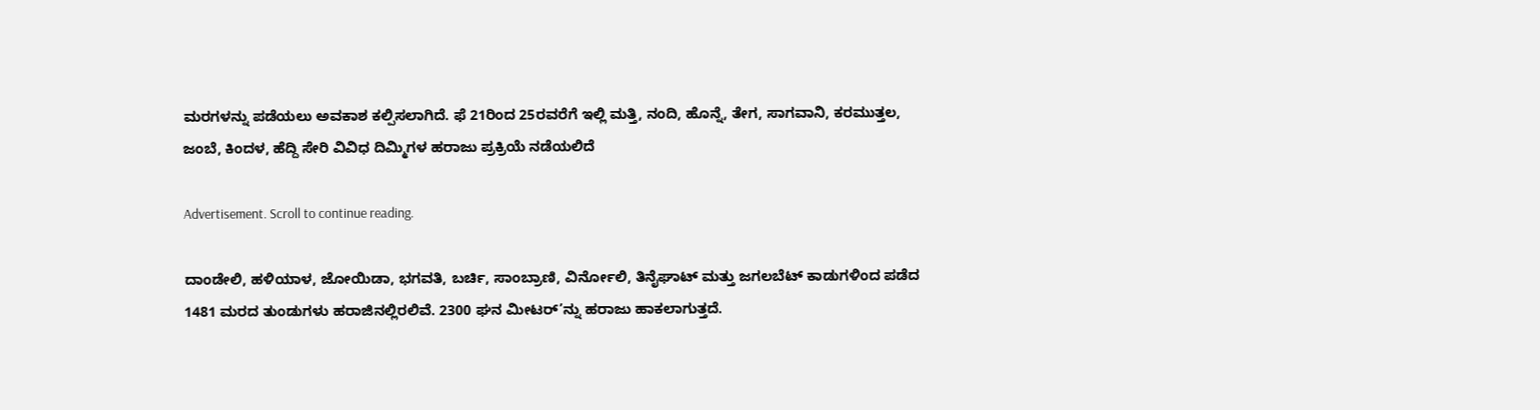ಮರಗಳನ್ನು ಪಡೆಯಲು ಅವಕಾಶ ಕಲ್ಪಿಸಲಾಗಿದೆ. ಫೆ 21ರಿಂದ 25ರವರೆಗೆ ಇಲ್ಲಿ ಮತ್ತಿ, ನಂದಿ, ಹೊನ್ನೆ, ತೇಗ, ಸಾಗವಾನಿ, ಕರಮುತ್ತಲ, ಜಂಬೆ, ಕಿಂದಳ, ಹೆದ್ದಿ ಸೇರಿ ವಿವಿಧ ದಿಮ್ಮಿಗಳ ಹರಾಜು ಪ್ರಕ್ರಿಯೆ ನಡೆಯಲಿದೆ

Advertisement. Scroll to continue reading.

ದಾಂಡೇಲಿ, ಹಳಿಯಾಳ, ಜೋಯಿಡಾ, ಭಗವತಿ, ಬರ್ಚಿ, ಸಾಂಬ್ರಾಣಿ, ವಿರ್ನೋಲಿ, ತಿನೈಘಾಟ್ ಮತ್ತು ಜಗಲಬೆಟ್ ಕಾಡುಗಳಿಂದ ಪಡೆದ 1481 ಮರದ ತುಂಡುಗಳು ಹರಾಜಿನಲ್ಲಿರಲಿವೆ. 2300 ಘನ ಮೀಟರ್’ನ್ನು ಹರಾಜು ಹಾಕಲಾಗುತ್ತದೆ.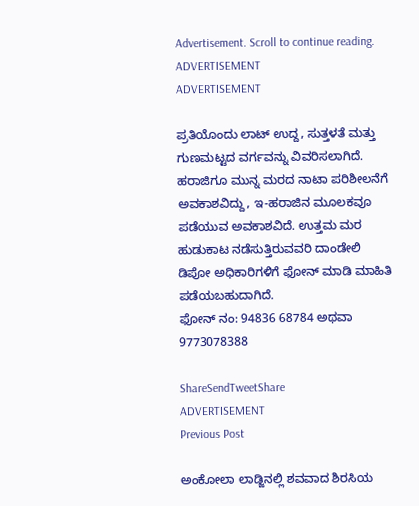Advertisement. Scroll to continue reading.
ADVERTISEMENT
ADVERTISEMENT

ಪ್ರತಿಯೊಂದು ಲಾಟ್ ಉದ್ದ, ಸುತ್ತಳತೆ ಮತ್ತು ಗುಣಮಟ್ಟದ ವರ್ಗವನ್ನು ವಿವರಿಸಲಾಗಿದೆ. ಹರಾಜಿಗೂ ಮುನ್ನ ಮರದ ನಾಟಾ ಪರಿಶೀಲನೆಗೆ ಅವಕಾಶವಿದ್ದು, ಇ-ಹರಾಜಿನ ಮೂಲಕವೂ ಪಡೆಯುವ ಅವಕಾಶವಿದೆ. ಉತ್ತಮ ಮರ ಹುಡುಕಾಟ ನಡೆಸುತ್ತಿರುವವರಿ ದಾಂಡೇಲಿ ಡಿಪೋ ಅಧಿಕಾರಿಗಳಿಗೆ ಫೋನ್ ಮಾಡಿ ಮಾಹಿತಿ ಪಡೆಯಬಹುದಾಗಿದೆ.
ಫೋನ್ ನಂ: 94836 68784 ಅಥವಾ 9773078388

ShareSendTweetShare
ADVERTISEMENT
Previous Post

ಅಂಕೋಲಾ ಲಾಡ್ಜಿನಲ್ಲಿ ಶವವಾದ ಶಿರಸಿಯ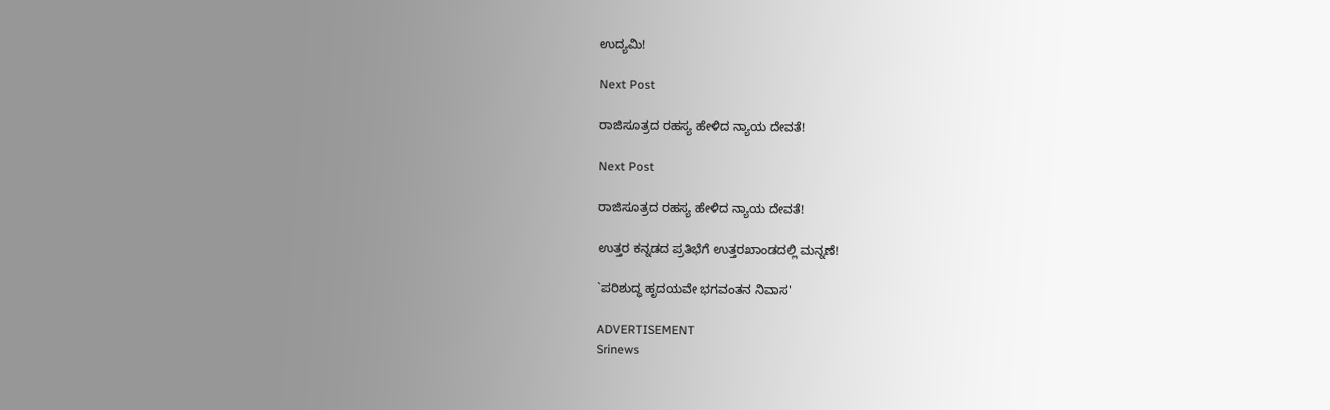ಉದ್ಯಮಿ!

Next Post

ರಾಜಿಸೂತ್ರದ ರಹಸ್ಯ ಹೇಳಿದ ನ್ಯಾಯ ದೇವತೆ!

Next Post

ರಾಜಿಸೂತ್ರದ ರಹಸ್ಯ ಹೇಳಿದ ನ್ಯಾಯ ದೇವತೆ!

ಉತ್ತರ ಕನ್ನಡದ ಪ್ರತಿಭೆಗೆ ಉತ್ತರಖಾಂಡದಲ್ಲಿ ಮನ್ನಣೆ!

`ಪರಿಶುದ್ಧ ಹೃದಯವೇ ಭಗವಂತನ ನಿವಾಸ'

ADVERTISEMENT
Srinews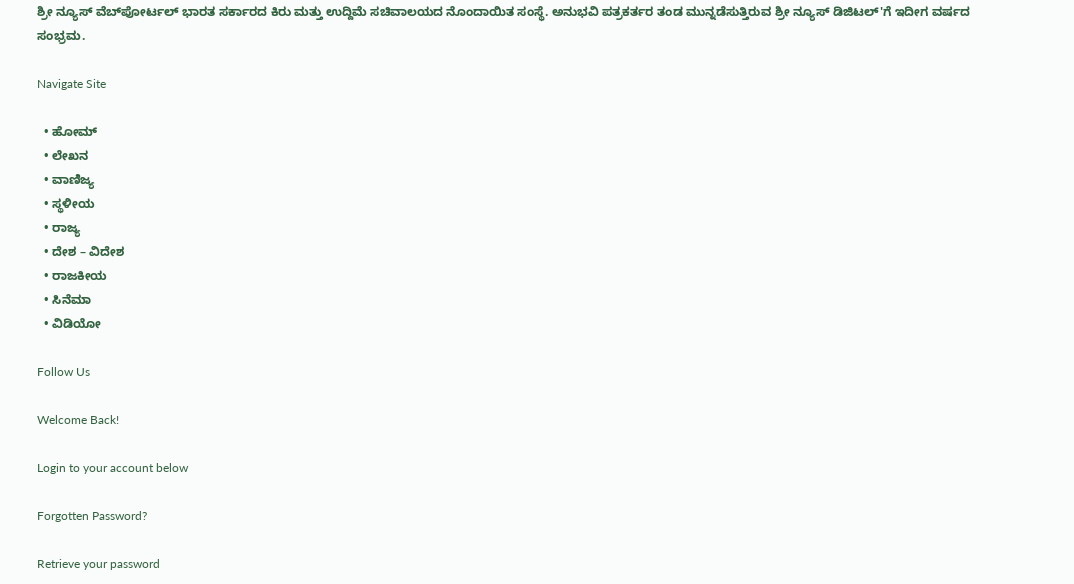ಶ್ರೀ ನ್ಯೂಸ್ ವೆಬ್‌ಪೋರ್ಟಲ್ ಭಾರತ ಸರ್ಕಾರದ ಕಿರು ಮತ್ತು ಉದ್ದಿಮೆ ಸಚಿವಾಲಯದ ನೊಂದಾಯಿತ ಸಂಸ್ಥೆ. ಅನುಭವಿ ಪತ್ರಕರ್ತರ ತಂಡ ಮುನ್ನಡೆಸುತ್ತಿರುವ ಶ್ರೀ ನ್ಯೂಸ್ ಡಿಜಿಟಲ್'ಗೆ ಇದೀಗ ವರ್ಷದ ಸಂಭ್ರಮ.

Navigate Site

  • ಹೋಮ್
  • ಲೇಖನ
  • ವಾಣಿಜ್ಯ
  • ಸ್ಥಳೀಯ
  • ರಾಜ್ಯ
  • ದೇಶ – ವಿದೇಶ
  • ರಾಜಕೀಯ
  • ಸಿನೆಮಾ
  • ವಿಡಿಯೋ

Follow Us

Welcome Back!

Login to your account below

Forgotten Password?

Retrieve your password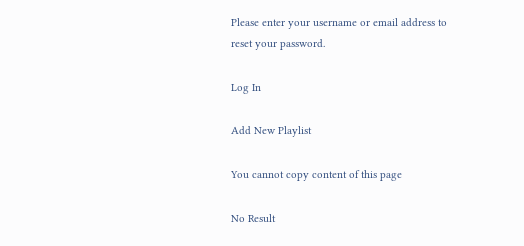Please enter your username or email address to reset your password.

Log In

Add New Playlist

You cannot copy content of this page

No Result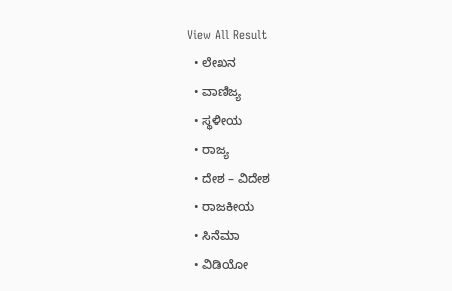View All Result
  • ಲೇಖನ
  • ವಾಣಿಜ್ಯ
  • ಸ್ಥಳೀಯ
  • ರಾಜ್ಯ
  • ದೇಶ – ವಿದೇಶ
  • ರಾಜಕೀಯ
  • ಸಿನೆಮಾ
  • ವಿಡಿಯೋ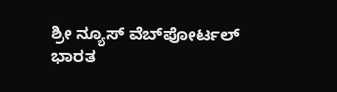ಶ್ರೀ ನ್ಯೂಸ್ ವೆಬ್‌ಪೋರ್ಟಲ್ ಭಾರತ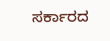ಸರ್ಕಾರದ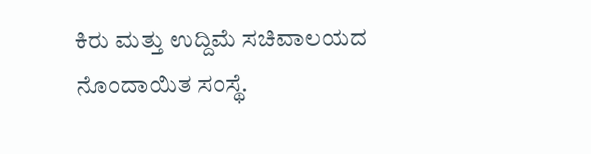ಕಿರು ಮತ್ತು ಉದ್ದಿಮೆ ಸಚಿವಾಲಯದ ನೊಂದಾಯಿತ ಸಂಸ್ಥೆ.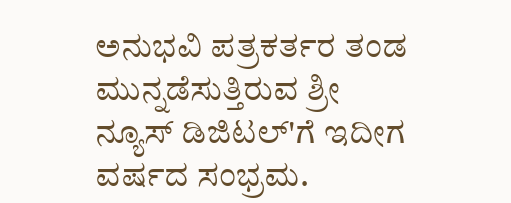ಅನುಭವಿ ಪತ್ರಕರ್ತರ ತಂಡ ಮುನ್ನಡೆಸುತ್ತಿರುವ ಶ್ರೀ ನ್ಯೂಸ್ ಡಿಜಿಟಲ್'ಗೆ ಇದೀಗ ವರ್ಷದ ಸಂಭ್ರಮ.